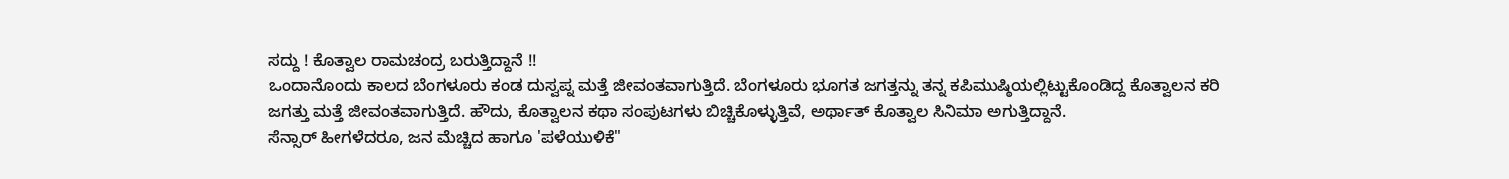ಸದ್ದು ! ಕೊತ್ವಾಲ ರಾಮಚಂದ್ರ ಬರುತ್ತಿದ್ದಾನೆ !!
ಒಂದಾನೊಂದು ಕಾಲದ ಬೆಂಗಳೂರು ಕಂಡ ದುಸ್ವಪ್ನ ಮತ್ತೆ ಜೀವಂತವಾಗುತ್ತಿದೆ. ಬೆಂಗಳೂರು ಭೂಗತ ಜಗತ್ತನ್ನು ತನ್ನ ಕಪಿಮುಷ್ಠಿಯಲ್ಲಿಟ್ಟುಕೊಂಡಿದ್ದ ಕೊತ್ವಾಲನ ಕರಿ ಜಗತ್ತು ಮತ್ತೆ ಜೀವಂತವಾಗುತ್ತಿದೆ. ಹೌದು, ಕೊತ್ವಾಲನ ಕಥಾ ಸಂಪುಟಗಳು ಬಿಚ್ಚಿಕೊಳ್ಳುತ್ತಿವೆ, ಅರ್ಥಾತ್ ಕೊತ್ವಾಲ ಸಿನಿಮಾ ಅಗುತ್ತಿದ್ದಾನೆ.
ಸೆನ್ಸಾರ್ ಹೀಗಳೆದರೂ, ಜನ ಮೆಚ್ಚಿದ ಹಾಗೂ 'ಪಳೆಯುಳಿಕೆ"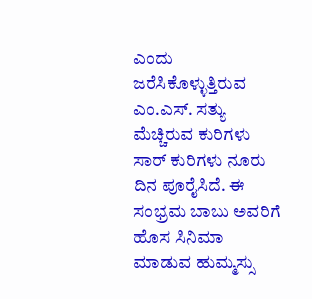ಎಂದು ಜರೆಸಿಕೊಳ್ಳುತ್ತಿರುವ ಎಂ.ಎಸ್. ಸತ್ಯು ಮೆಚ್ಚಿರುವ ಕುರಿಗಳು ಸಾರ್ ಕುರಿಗಳು ನೂರು ದಿನ ಪೂರೈಸಿದೆ. ಈ ಸಂಭ್ರಮ ಬಾಬು ಅವರಿಗೆ ಹೊಸ ಸಿನಿಮಾ ಮಾಡುವ ಹುಮ್ಮಸ್ಸು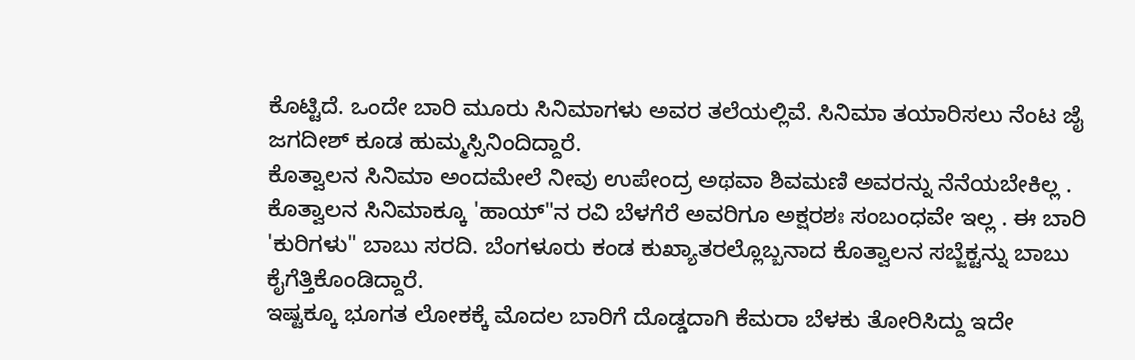ಕೊಟ್ಟಿದೆ. ಒಂದೇ ಬಾರಿ ಮೂರು ಸಿನಿಮಾಗಳು ಅವರ ತಲೆಯಲ್ಲಿವೆ. ಸಿನಿಮಾ ತಯಾರಿಸಲು ನೆಂಟ ಜೈ ಜಗದೀಶ್ ಕೂಡ ಹುಮ್ಮಸ್ಸಿನಿಂದಿದ್ದಾರೆ.
ಕೊತ್ವಾಲನ ಸಿನಿಮಾ ಅಂದಮೇಲೆ ನೀವು ಉಪೇಂದ್ರ ಅಥವಾ ಶಿವಮಣಿ ಅವರನ್ನು ನೆನೆಯಬೇಕಿಲ್ಲ . ಕೊತ್ವಾಲನ ಸಿನಿಮಾಕ್ಕೂ 'ಹಾಯ್"ನ ರವಿ ಬೆಳಗೆರೆ ಅವರಿಗೂ ಅಕ್ಷರಶಃ ಸಂಬಂಧವೇ ಇಲ್ಲ . ಈ ಬಾರಿ 'ಕುರಿಗಳು" ಬಾಬು ಸರದಿ. ಬೆಂಗಳೂರು ಕಂಡ ಕುಖ್ಯಾತರಲ್ಲೊಬ್ಬನಾದ ಕೊತ್ವಾಲನ ಸಬ್ಜೆಕ್ಟನ್ನು ಬಾಬು ಕೈಗೆತ್ತಿಕೊಂಡಿದ್ದಾರೆ.
ಇಷ್ಟಕ್ಕೂ ಭೂಗತ ಲೋಕಕ್ಕೆ ಮೊದಲ ಬಾರಿಗೆ ದೊಡ್ಡದಾಗಿ ಕೆಮರಾ ಬೆಳಕು ತೋರಿಸಿದ್ದು ಇದೇ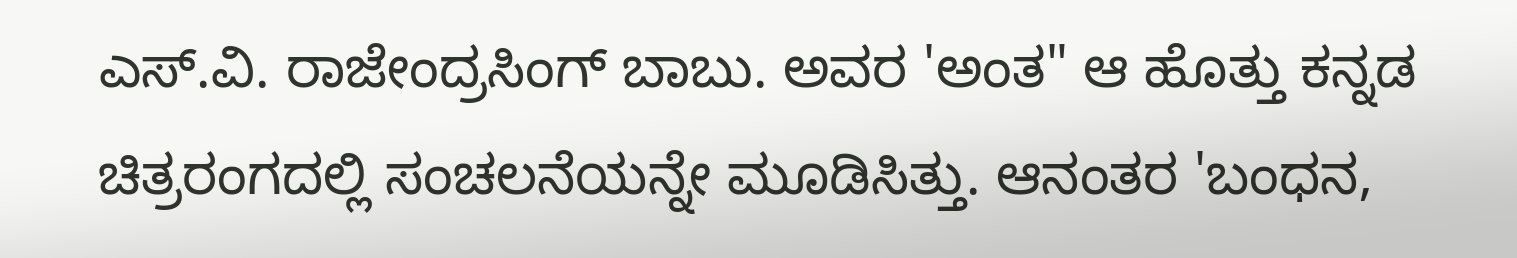ಎಸ್.ವಿ. ರಾಜೇಂದ್ರಸಿಂಗ್ ಬಾಬು. ಅವರ 'ಅಂತ" ಆ ಹೊತ್ತು ಕನ್ನಡ ಚಿತ್ರರಂಗದಲ್ಲಿ ಸಂಚಲನೆಯನ್ನೇ ಮೂಡಿಸಿತ್ತು. ಆನಂತರ 'ಬಂಧನ,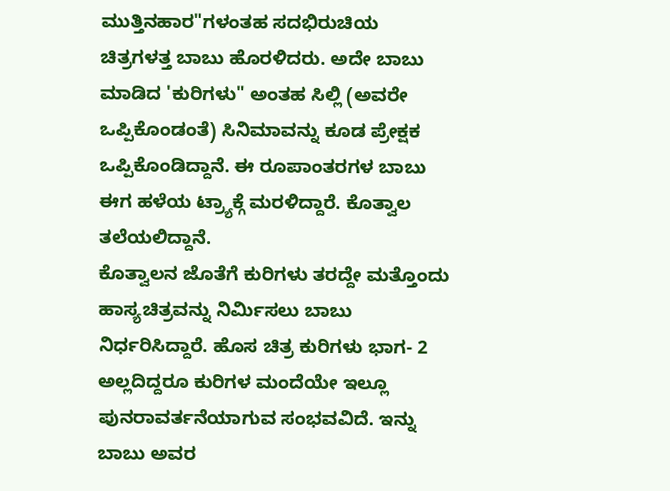ಮುತ್ತಿನಹಾರ"ಗಳಂತಹ ಸದಭಿರುಚಿಯ ಚಿತ್ರಗಳತ್ತ ಬಾಬು ಹೊರಳಿದರು. ಅದೇ ಬಾಬು ಮಾಡಿದ 'ಕುರಿಗಳು" ಅಂತಹ ಸಿಲ್ಲಿ (ಅವರೇ ಒಪ್ಪಿಕೊಂಡಂತೆ) ಸಿನಿಮಾವನ್ನು ಕೂಡ ಪ್ರೇಕ್ಷಕ ಒಪ್ಪಿಕೊಂಡಿದ್ದಾನೆ. ಈ ರೂಪಾಂತರಗಳ ಬಾಬು ಈಗ ಹಳೆಯ ಟ್ರ್ಯಾಕ್ಗೆ ಮರಳಿದ್ದಾರೆ. ಕೊತ್ವಾಲ ತಲೆಯಲಿದ್ದಾನೆ.
ಕೊತ್ವಾಲನ ಜೊತೆಗೆ ಕುರಿಗಳು ತರದ್ದೇ ಮತ್ತೊಂದು ಹಾಸ್ಯಚಿತ್ರವನ್ನು ನಿರ್ಮಿಸಲು ಬಾಬು ನಿರ್ಧರಿಸಿದ್ದಾರೆ. ಹೊಸ ಚಿತ್ರ ಕುರಿಗಳು ಭಾಗ- 2 ಅಲ್ಲದಿದ್ದರೂ ಕುರಿಗಳ ಮಂದೆಯೇ ಇಲ್ಲೂ ಪುನರಾವರ್ತನೆಯಾಗುವ ಸಂಭವವಿದೆ. ಇನ್ನು ಬಾಬು ಅವರ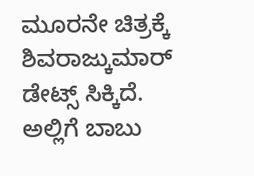ಮೂರನೇ ಚಿತ್ರಕ್ಕೆ ಶಿವರಾಜ್ಕುಮಾರ್ ಡೇಟ್ಸ್ ಸಿಕ್ಕಿದೆ. ಅಲ್ಲಿಗೆ ಬಾಬು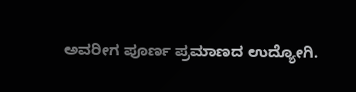ಅವರೀಗ ಪೂರ್ಣ ಪ್ರಮಾಣದ ಉದ್ಯೋಗಿ.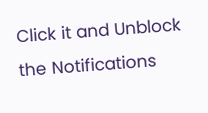Click it and Unblock the Notifications